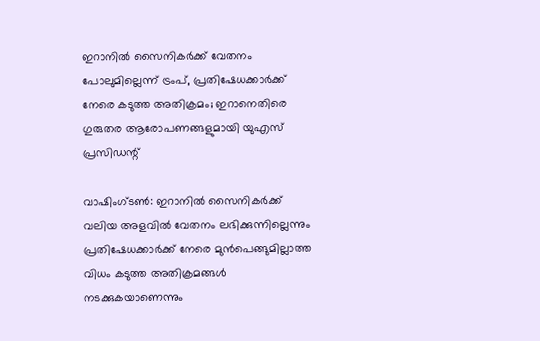ഇറാനിൽ സൈനികർക്ക് വേതനം പോലുമില്ലെന്ന് ട്രംപ്, പ്രതിഷേധക്കാർക്ക് നേരെ കടുത്ത അതിക്രമം; ഇറാനെതിരെ ഗുരുതര ആരോപണങ്ങളുമായി യുഎസ് പ്രസിഡന്റ്

വാഷിംഗ്ടൺ: ഇറാനിൽ സൈനികർക്ക് വലിയ അളവിൽ വേതനം ലഭിക്കുന്നില്ലെന്നും പ്രതിഷേധക്കാർക്ക് നേരെ മുൻപെങ്ങുമില്ലാത്ത വിധം കടുത്ത അതിക്രമങ്ങൾ നടക്കുകയാണെന്നും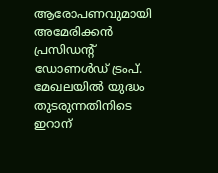ആരോപണവുമായി അമേരിക്കൻ പ്രസിഡന്റ് ഡോണൾഡ് ട്രംപ്. മേഖലയിൽ യുദ്ധം തുടരുന്നതിനിടെ ഇറാന്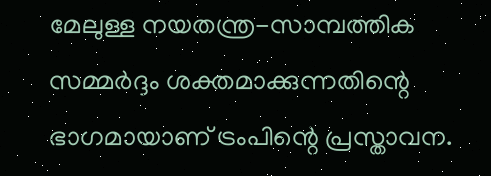മേലുള്ള നയതന്ത്ര-സാമ്പത്തിക സമ്മർദ്ദം ശക്തമാക്കുന്നതിന്റെ ഭാഗമായാണ് ട്രംപിന്റെ പ്രസ്താവന.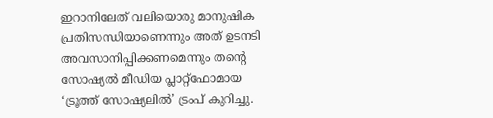ഇറാനിലേത് വലിയൊരു മാനുഷിക പ്രതിസന്ധിയാണെന്നും അത് ഉടനടി അവസാനിപ്പിക്കണമെന്നും തന്റെ സോഷ്യൽ മീഡിയ പ്ലാറ്റ്‌ഫോമായ ‘ട്രൂത്ത് സോഷ്യലിൽ’ ട്രംപ് കുറിച്ചു.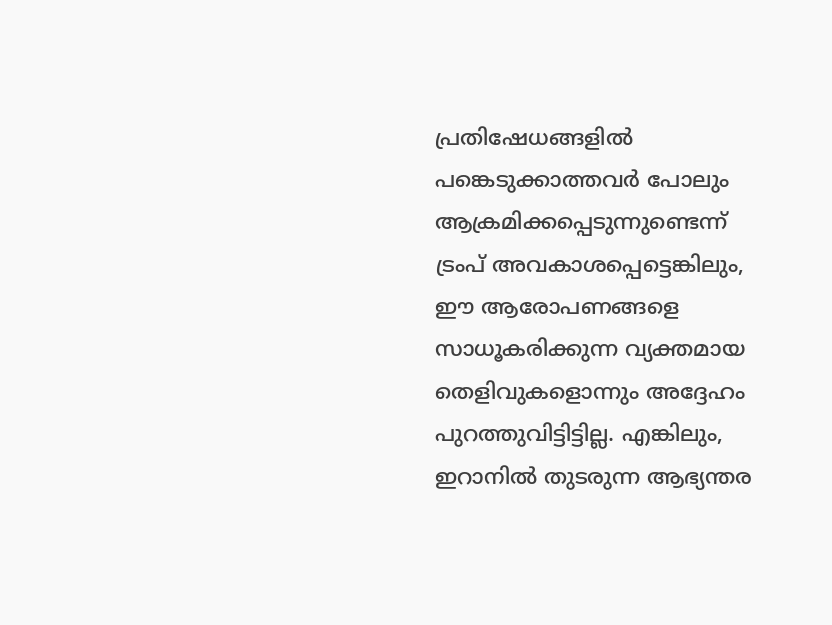പ്രതിഷേധങ്ങളിൽ പങ്കെടുക്കാത്തവർ പോലും ആക്രമിക്കപ്പെടുന്നുണ്ടെന്ന് ട്രംപ് അവകാശപ്പെട്ടെങ്കിലും, ഈ ആരോപണങ്ങളെ സാധൂകരിക്കുന്ന വ്യക്തമായ തെളിവുകളൊന്നും അദ്ദേഹം പുറത്തുവിട്ടിട്ടില്ല. എങ്കിലും, ഇറാനിൽ തുടരുന്ന ആഭ്യന്തര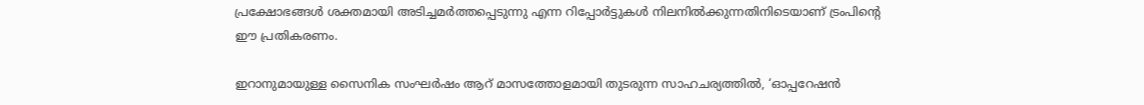പ്രക്ഷോഭങ്ങൾ ശക്തമായി അടിച്ചമർത്തപ്പെടുന്നു എന്ന റിപ്പോർട്ടുകൾ നിലനിൽക്കുന്നതിനിടെയാണ് ട്രംപിന്റെ ഈ പ്രതികരണം.

ഇറാനുമായുള്ള സൈനിക സംഘർഷം ആറ് മാസത്തോളമായി തുടരുന്ന സാഹചര്യത്തിൽ, ‘ഓപ്പറേഷൻ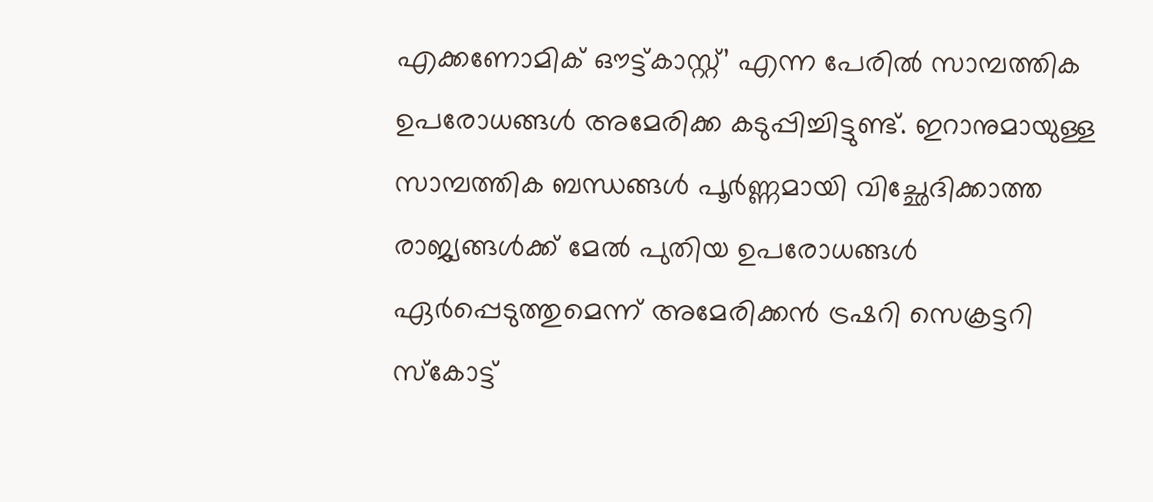എക്കണോമിക് ഔട്ട്കാസ്റ്റ്’ എന്ന പേരിൽ സാമ്പത്തിക ഉപരോധങ്ങൾ അമേരിക്ക കടുപ്പിച്ചിട്ടുണ്ട്. ഇറാനുമായുള്ള സാമ്പത്തിക ബന്ധങ്ങൾ പൂർണ്ണമായി വിച്ഛേദിക്കാത്ത രാജ്യങ്ങൾക്ക് മേൽ പുതിയ ഉപരോധങ്ങൾ ഏർപ്പെടുത്തുമെന്ന് അമേരിക്കൻ ട്രഷറി സെക്രട്ടറി സ്കോട്ട്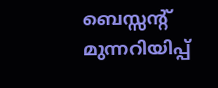ബെസ്സന്റ് മുന്നറിയിപ്പ്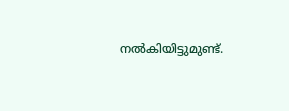നൽകിയിട്ടുമുണ്ട്.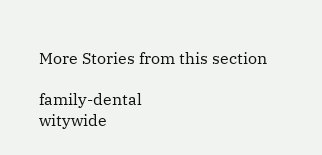More Stories from this section

family-dental
witywide